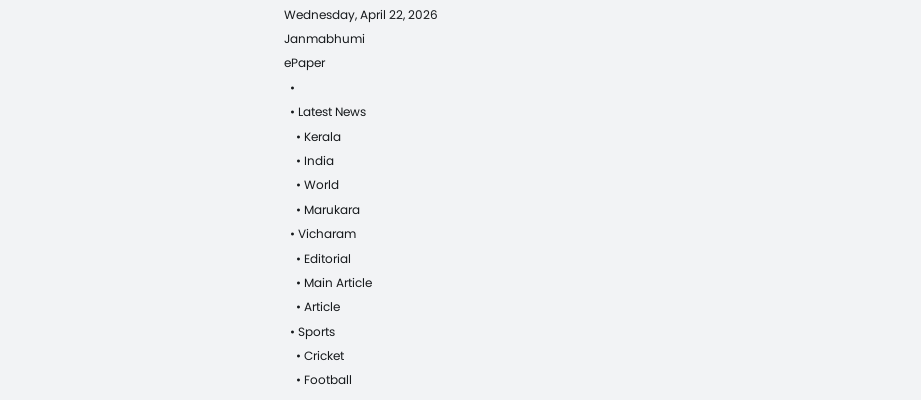Wednesday, April 22, 2026
Janmabhumi
ePaper
  •
  • Latest News
    • Kerala
    • India
    • World
    • Marukara
  • Vicharam
    • Editorial
    • Main Article
    • Article
  • Sports
    • Cricket
    • Football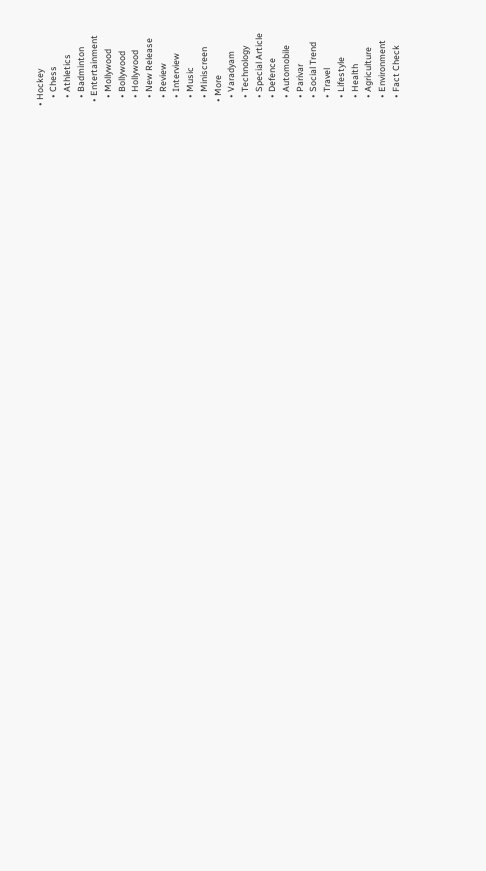• Hockey
    • Chess
    • Athletics
    • Badminton
  • Entertainment
    • Mollywood
    • Bollywood
    • Hollywood
    • New Release
    • Review
    • Interview
    • Music
    • Miniscreen
  • More
    • Varadyam
    • Technology
    • Special Article
    • Defence
    • Automobile
    • Parivar
    • Social Trend
    • Travel
    • Lifestyle
    • Health
    • Agriculture
    • Environment
    • Fact Check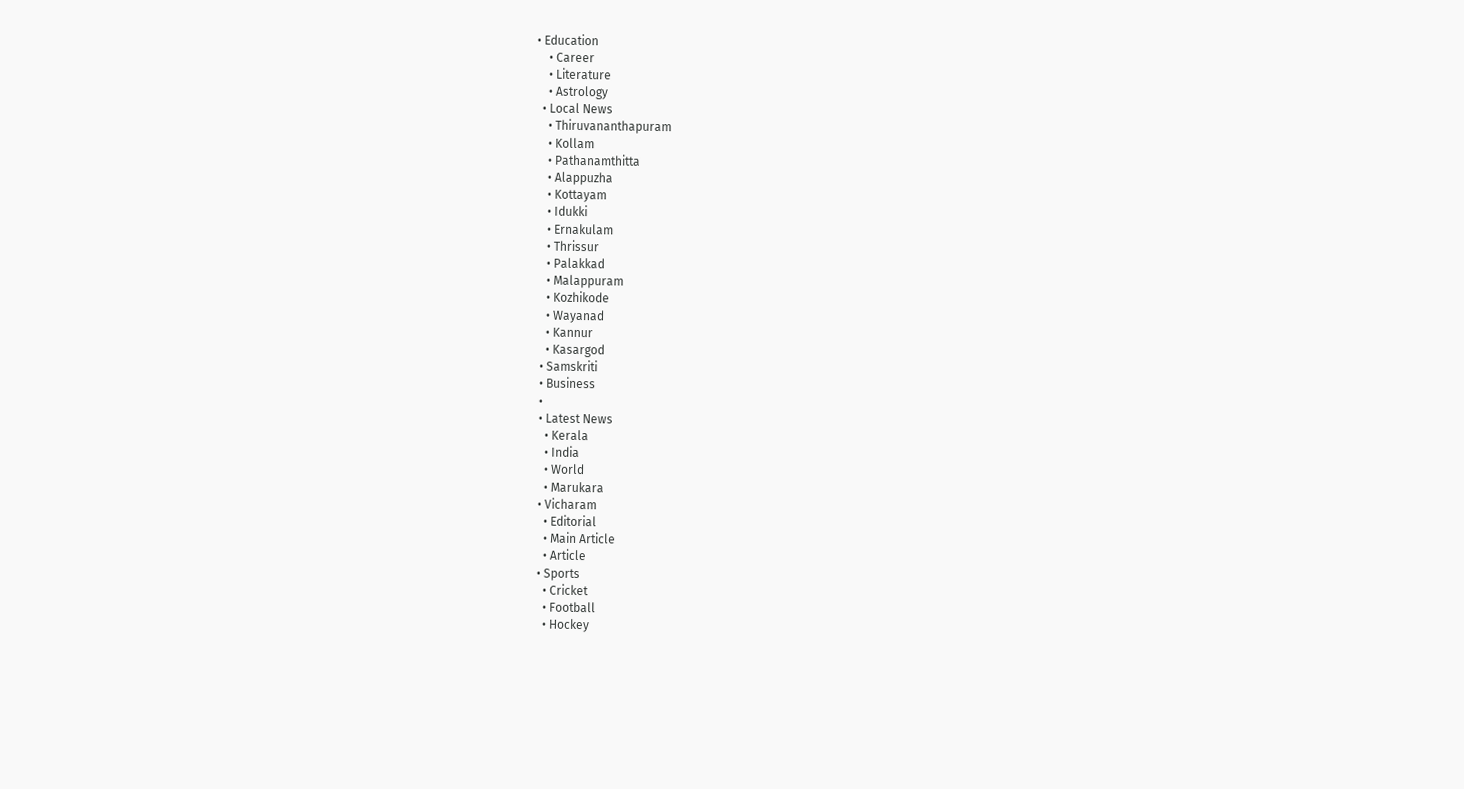• Education
    • Career
    • Literature
    • Astrology
  • Local News
    • Thiruvananthapuram
    • Kollam
    • Pathanamthitta
    • Alappuzha
    • Kottayam
    • Idukki
    • Ernakulam
    • Thrissur
    • Palakkad
    • Malappuram
    • Kozhikode
    • Wayanad
    • Kannur
    • Kasargod
  • Samskriti
  • Business
  •
  • Latest News
    • Kerala
    • India
    • World
    • Marukara
  • Vicharam
    • Editorial
    • Main Article
    • Article
  • Sports
    • Cricket
    • Football
    • Hockey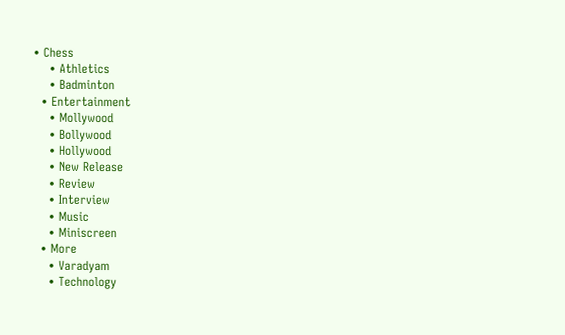• Chess
    • Athletics
    • Badminton
  • Entertainment
    • Mollywood
    • Bollywood
    • Hollywood
    • New Release
    • Review
    • Interview
    • Music
    • Miniscreen
  • More
    • Varadyam
    • Technology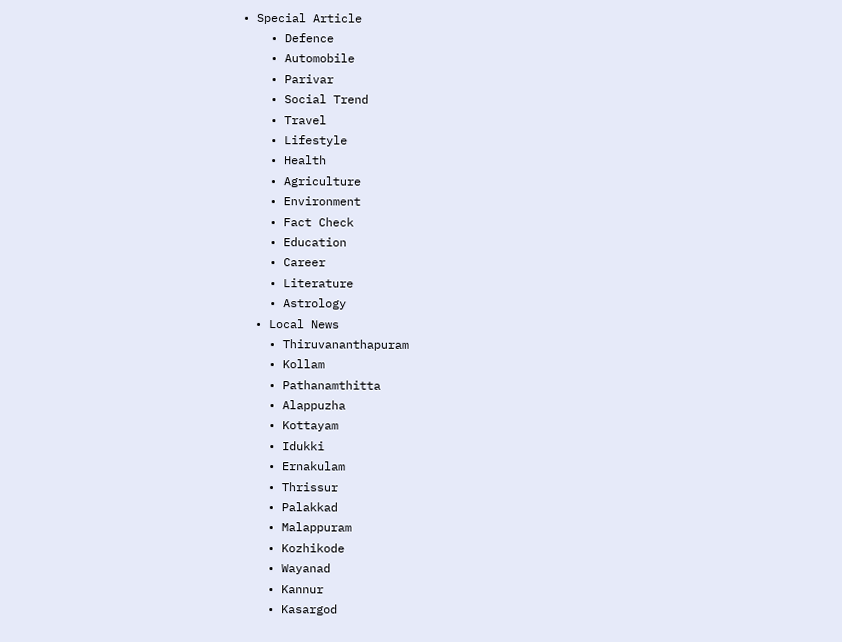• Special Article
    • Defence
    • Automobile
    • Parivar
    • Social Trend
    • Travel
    • Lifestyle
    • Health
    • Agriculture
    • Environment
    • Fact Check
    • Education
    • Career
    • Literature
    • Astrology
  • Local News
    • Thiruvananthapuram
    • Kollam
    • Pathanamthitta
    • Alappuzha
    • Kottayam
    • Idukki
    • Ernakulam
    • Thrissur
    • Palakkad
    • Malappuram
    • Kozhikode
    • Wayanad
    • Kannur
    • Kasargod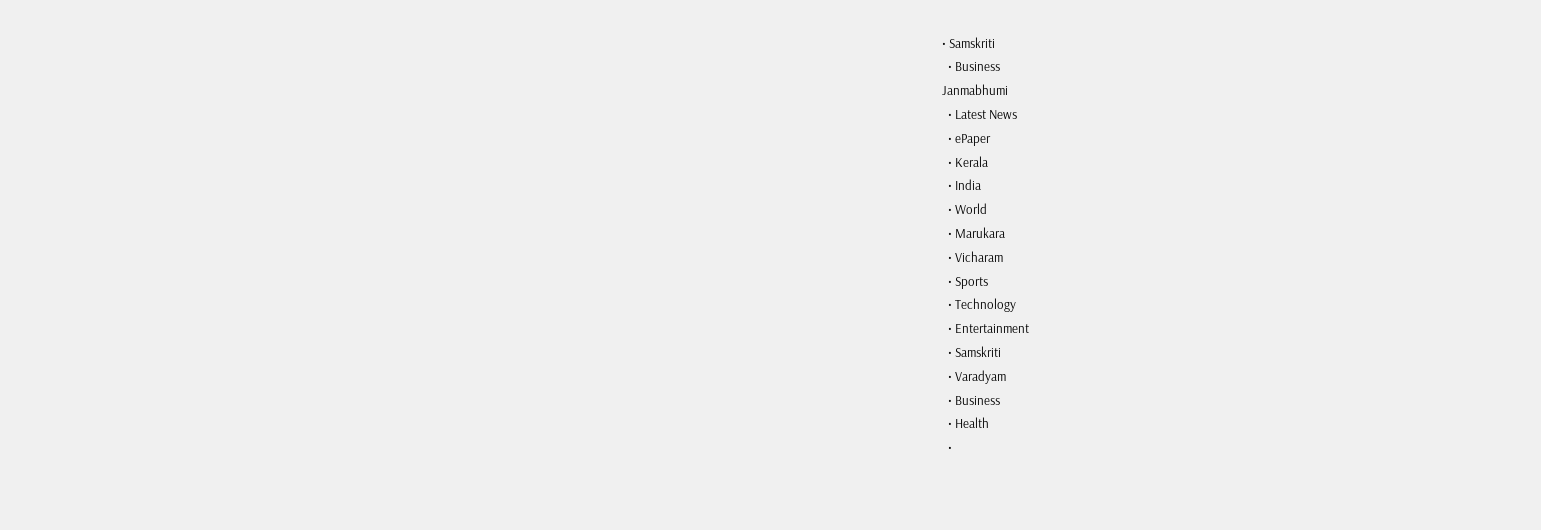• Samskriti
  • Business
Janmabhumi
  • Latest News
  • ePaper
  • Kerala
  • India
  • World
  • Marukara
  • Vicharam
  • Sports
  • Technology
  • Entertainment
  • Samskriti
  • Varadyam
  • Business
  • Health
  •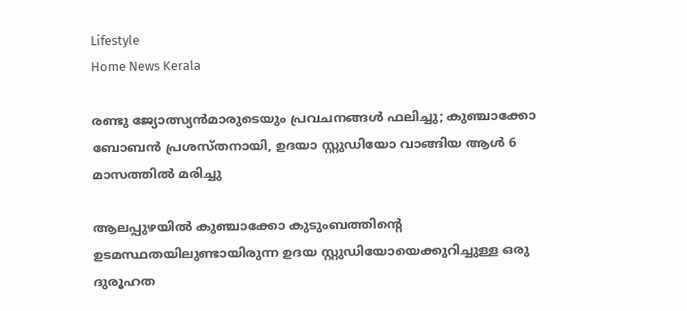Lifestyle
Home News Kerala

രണ്ടു ജ്യോത്സ്യന്‍മാരുടെയും പ്രവചനങ്ങള്‍ ഫലിച്ചു; കുഞ്ചാക്കോ ബോബന്‍ പ്രശസ്തനായി, ഉദയാ സ്റ്റുഡിയോ വാങ്ങിയ ആള്‍ 6 മാസത്തില്‍ മരിച്ചു

ആലപ്പുഴയില്‍ കുഞ്ചാക്കോ കുടുംബത്തിന്റെ ഉടമസ്ഥതയിലുണ്ടായിരുന്ന ഉദയ സ്റ്റുഡിയോയെക്കുറിച്ചുള്ള ഒരു ദുരൂഹത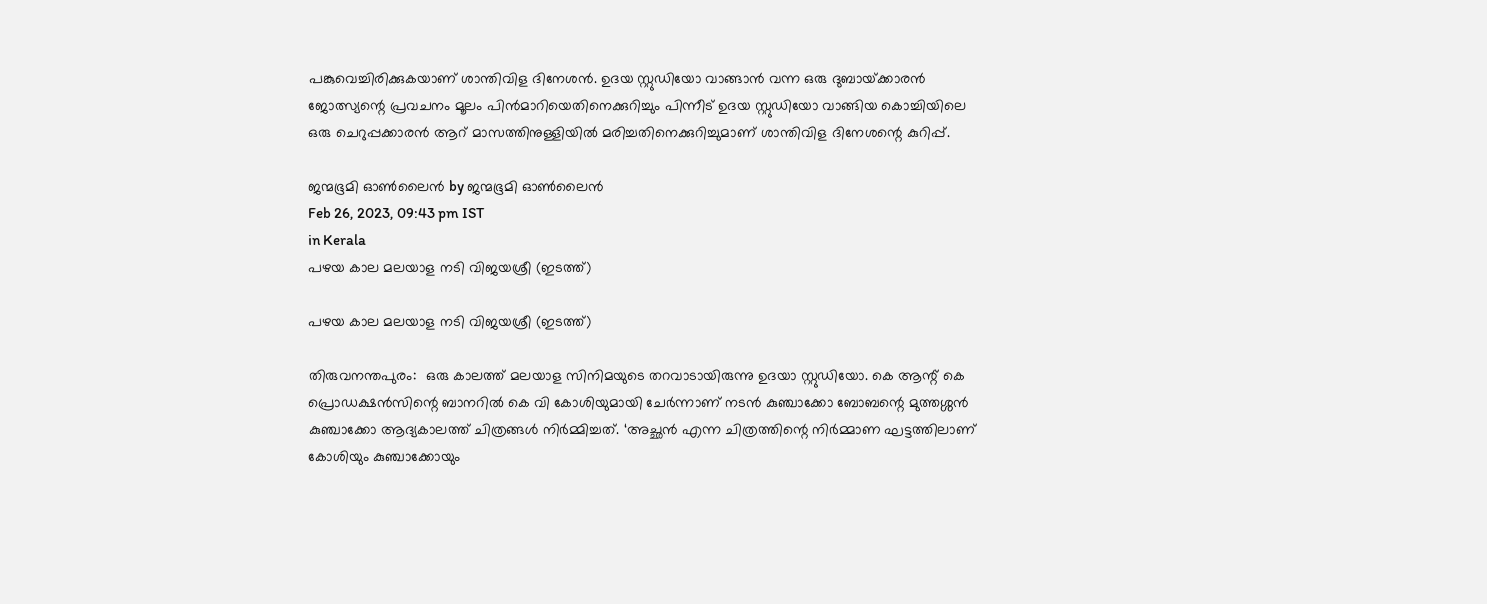പങ്കുവെച്ചിരിക്കുകയാണ് ശാന്തിവിള ദിനേശൻ. ഉദയ സ്റ്റുഡിയോ വാങ്ങാൻ വന്ന ഒരു ദുബായ്‌ക്കാരൻ ജോത്സ്യന്റെ പ്രവചനം മൂലം പിൻമാറിയെതിനെക്കുറിച്ചും പിന്നീട് ഉദയ സ്റ്റുഡിയോ വാങ്ങിയ കൊച്ചിയിലെ ഒരു ചെറുപ്പക്കാരൻ ആറ് മാസത്തിനുള്ളിയിൽ മരിച്ചതിനെക്കുറിച്ചുമാണ് ശാന്തിവിള ദിനേശന്റെ കുറിപ്പ്.

ജന്മഭൂമി ഓണ്‍ലൈന്‍ by ജന്മഭൂമി ഓണ്‍ലൈന്‍
Feb 26, 2023, 09:43 pm IST
in Kerala
പഴയ കാല മലയാള നടി വിജയശ്രീ (ഇടത്ത്)

പഴയ കാല മലയാള നടി വിജയശ്രീ (ഇടത്ത്)

തിരുവനന്തപുരം:  ഒരു കാലത്ത് മലയാള സിനിമയുടെ തറവാടായിരുന്നു ഉദയാ സ്റ്റുഡിയോ. കെ ആന്റ് കെ പ്രൊഡക്ഷൻസിന്റെ ബാനറിൽ കെ വി കോശിയുമായി ചേർന്നാണ് നടൻ കുഞ്ചാക്കോ ബോബന്റെ മുത്തശ്ശൻ കുഞ്ചാക്കോ ആദ്യകാലത്ത് ചിത്രങ്ങൾ നിർമ്മിച്ചത്. ‘അച്ഛൻ എന്ന ചിത്രത്തിന്റെ നിർമ്മാണ ഘട്ടത്തിലാണ് കോശിയും കുഞ്ചാക്കോയും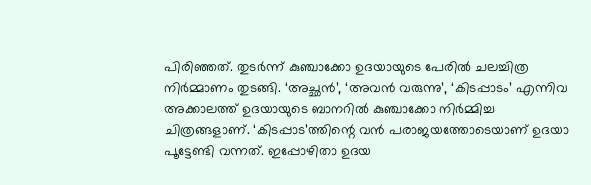പിരിഞ്ഞത്. തുടർന്ന് കുഞ്ചാക്കോ ഉദയായുടെ പേരിൽ ചലച്ചിത്ര നിർമ്മാണം തുടങ്ങി. ‘അച്ഛൻ’, ‘അവൻ വരുന്നു’, ‘കിടപ്പാടം’ എന്നിവ അക്കാലത്ത് ഉദയായുടെ ബാനറിൽ കുഞ്ചാക്കോ നിർമ്മിച്ച ചിത്രങ്ങളാണ്. ‘കിടപ്പാട’ത്തിന്റെ വൻ പരാജയത്തോടെയാണ് ഉദയാ പൂട്ടേണ്ടി വന്നത്. ഇപ്പോഴിതാ ഉദയ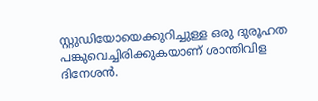സ്റ്റുഡിയോയെക്കുറിച്ചുള്ള ഒരു ദുരൂഹത പങ്കുവെച്ചിരിക്കുകയാണ് ശാന്തിവിള ദിനേശൻ.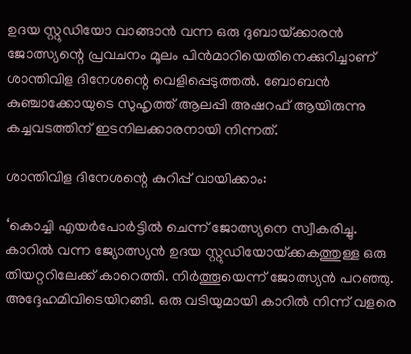ഉദയ സ്റ്റുഡിയോ വാങ്ങാൻ വന്ന ഒരു ദുബായ്‌ക്കാരൻ ജോത്സ്യന്റെ പ്രവചനം മൂലം പിൻമാറിയെതിനെക്കുറിച്ചാണ് ശാന്തിവിള ദിനേശന്റെ വെളിപ്പെടുത്തൽ. ബോബൻ കുഞ്ചാക്കോയുടെ സുഹൃത്ത് ആലപ്പി അഷറഫ് ആയിരുന്നു കച്ചവടത്തിന് ഇടനിലക്കാരനായി നിന്നത്.

ശാന്തിവിള ദിനേശന്റെ കുറിപ്പ് വായിക്കാം:

‘കൊച്ചി എയർപോർട്ടിൽ ചെന്ന് ജോത്സ്യനെ സ്വീകരിച്ചു. കാറിൽ വന്ന ജ്യോത്സ്യൻ ഉദയ സ്റ്റുഡിയോയ്‌ക്കകത്തുള്ള ഒരു തിയറ്ററിലേക്ക് കാറെത്തി. നിർത്തൂയെന്ന് ജോത്സ്യൻ പറഞ്ഞു. അദ്ദേഹമിവിടെയിറങ്ങി. ഒരു വടിയുമായി കാറിൽ നിന്ന് വളരെ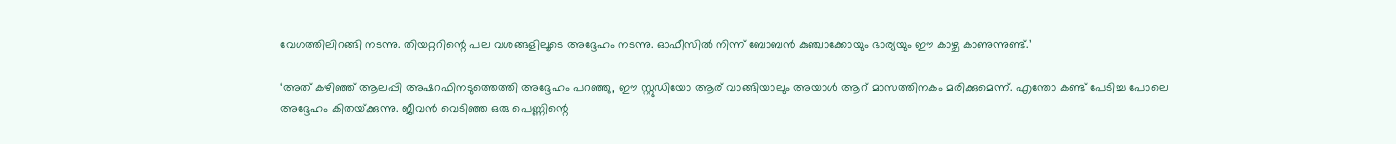വേഗത്തിലിറങ്ങി നടന്നു. തിയറ്ററിന്റെ പല വശങ്ങളിലൂടെ അദ്ദേഹം നടന്നു. ഓഫീസിൽ നിന്ന് ബോബൻ കുഞ്ചാക്കോയും ഭാര്യയും ഈ കാഴ്ച കാണുന്നുണ്ട്.’

‘അത് കഴിഞ്ഞ് ആലപ്പി അഷറഫിനടുത്തെത്തി അദ്ദേഹം പറ‍ഞ്ഞു, ഈ സ്റ്റുഡിയോ ആര് വാങ്ങിയാലും അയാൾ ആറ് മാസത്തിനകം മരിക്കുമെന്ന്. എന്തോ കണ്ട് പേടിച്ച പോലെ അദ്ദേഹം കിതയ്‌ക്കുന്നു. ജീവൻ വെടിഞ്ഞ ഒരു പെണ്ണിന്റെ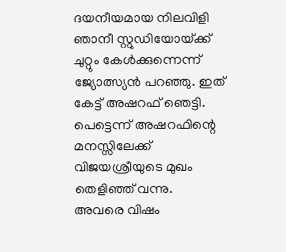ദയനീയമായ നിലവിളി ഞാനീ സ്റ്റുഡിയോയ്‌ക്ക് ചുറ്റും കേൾക്കുന്നെന്ന് ജ്യോത്സ്യന്‍ പറഞ്ഞു. ഇത് കേട്ട് അഷറഫ് ഞെട്ടി. പെട്ടെന്ന് അഷറഫിന്റെ മനസ്സിലേക്ക് വിജയശ്രീയുടെ മുഖം തെളിഞ്ഞ് വന്നു. അവരെ വിഷം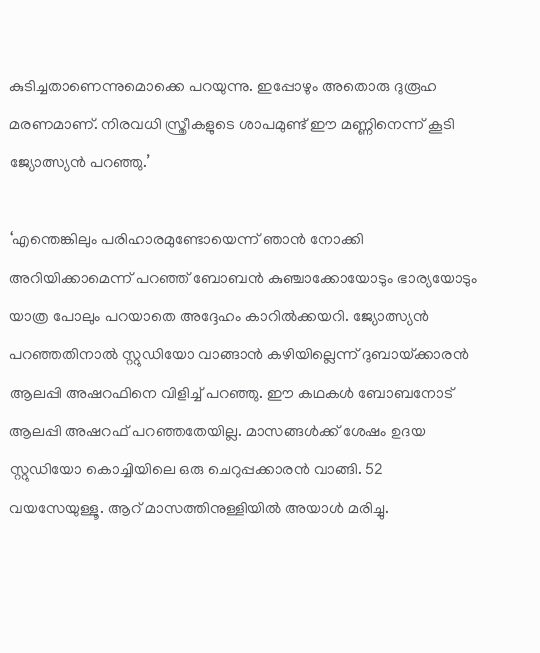കുടിച്ചതാണെന്നുമൊക്കെ പറയുന്നു. ഇപ്പോഴും അതൊരു ദുരൂഹ മരണമാണ്. നിരവധി സ്ത്രീകളുടെ ശാപമുണ്ട് ഈ മണ്ണിനെന്ന് കൂടി ജ്യോത്സ്യൻ പറഞ്ഞു.’

‘എന്തെങ്കിലും പരിഹാരമുണ്ടോയെന്ന് ഞാൻ‌ നോക്കി അറിയിക്കാമെന്ന് പറഞ്ഞ് ബോബൻ‌ കുഞ്ചാക്കോയോടും ഭാര്യയോടും യാത്ര പോലും പറയാതെ അദ്ദേഹം കാറിൽക്കയറി. ജ്യോത്സ്യൻ പറഞ്ഞതിനാൽ സ്റ്റുഡിയോ വാങ്ങാൻ കഴിയില്ലെന്ന് ദുബായ്‌ക്കാരൻ ആലപ്പി അഷറഫിനെ വിളിച്ച് പറഞ്ഞു. ഈ കഥകൾ ബോബനോട് ആലപ്പി അഷറഫ് പറഞ്ഞതേയില്ല. മാസങ്ങൾക്ക് ശേഷം ഉദയ സ്റ്റുഡിയോ കൊച്ചിയിലെ ഒരു ചെറുപ്പക്കാരൻ വാങ്ങി. 52 വയസേയുള്ളൂ. ആറ് മാസത്തിനുള്ളിയിൽ അയാൾ മരിച്ചു.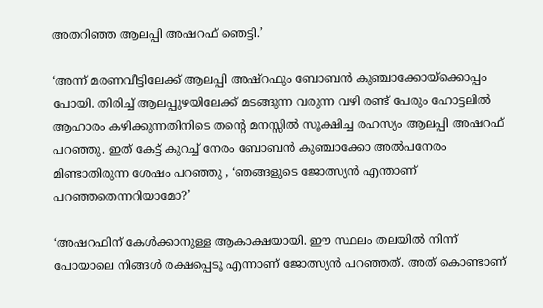അതറിഞ്ഞ ആലപ്പി അഷറഫ് ഞെട്ടി.’

‘അന്ന് മരണവീട്ടിലേക്ക് ആലപ്പി അഷ്റഫും ബോബന്‍ കുഞ്ചാക്കോയ്‌ക്കൊപ്പം  പോയി. തിരിച്ച് ആലപ്പുഴയിലേക്ക് മടങ്ങുന്ന വരുന്ന വഴി രണ്ട് പേരും ഹോട്ടലിൽ ആഹാരം കഴിക്കുന്നതിനിടെ തന്റെ മനസ്സിൽ സൂക്ഷിച്ച രഹസ്യം ആലപ്പി അഷറഫ് പറഞ്ഞു. ഇത് കേട്ട് കുറച്ച് നേരം ബോബൻ കുഞ്ചാക്കോ അല്‍പനേരം മിണ്ടാതിരുന്ന ശേഷം പറഞ്ഞു , ‘ഞങ്ങളുടെ ജോത്സ്യൻ എന്താണ് പറഞ്ഞതെന്നറിയാമോ?’

‘അഷറഫിന് കേൾക്കാനുള്ള ആകാക്ഷയായി. ഈ സ്ഥലം തലയിൽ നിന്ന് പോയാലെ നിങ്ങൾ രക്ഷപ്പെടൂ എന്നാണ് ജോത്സ്യൻ പറഞ്ഞത്. അത് കൊണ്ടാണ്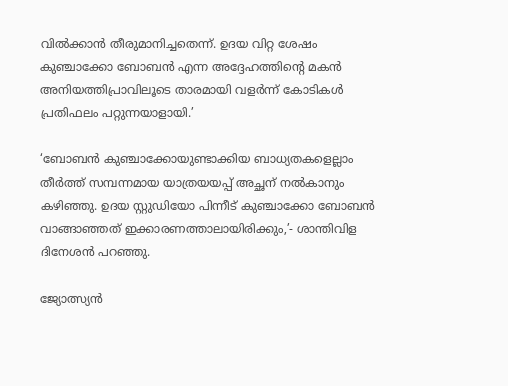വിൽക്കാൻ തീരുമാനിച്ചതെന്ന്. ഉദയ വിറ്റ ശേഷം കുഞ്ചാക്കോ ബോബൻ എന്ന അദ്ദേഹത്തിന്റെ മകൻ അനിയത്തിപ്രാവിലൂടെ താരമായി വളർന്ന് കോടികൾ പ്രതിഫലം പറ്റുന്നയാളായി.’

‘ബോബൻ കുഞ്ചാക്കോയുണ്ടാക്കിയ ബാധ്യതകളെല്ലാം തീർത്ത് സമ്പന്നമായ യാത്രയയപ്പ് അച്ഛന് നൽകാനും കഴിഞ്ഞു. ഉദയ സ്റ്റുഡിയോ പിന്നീട് കുഞ്ചാക്കോ ബോബൻ വാങ്ങാഞ്ഞത് ഇക്കാരണത്താലായിരിക്കും,’- ശാന്തിവിള ദിനേശൻ പറഞ്ഞു.

ജ്യോത്സ്യന്‍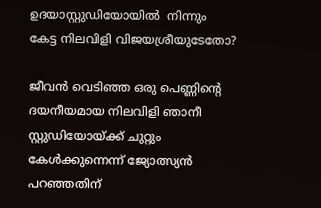ഉദയാസ്റ്റുഡിയോയില്‍  നിന്നും  കേട്ട നിലവിളി വിജയശ്രീയുടേതോ?

ജീവൻ വെടിഞ്ഞ ഒരു പെണ്ണിന്റെ ദയനീയമായ നിലവിളി ഞാനീ സ്റ്റുഡിയോയ്‌ക്ക് ചുറ്റും കേൾക്കുന്നെന്ന് ജ്യോത്സ്യന്‍ പറഞ്ഞതിന്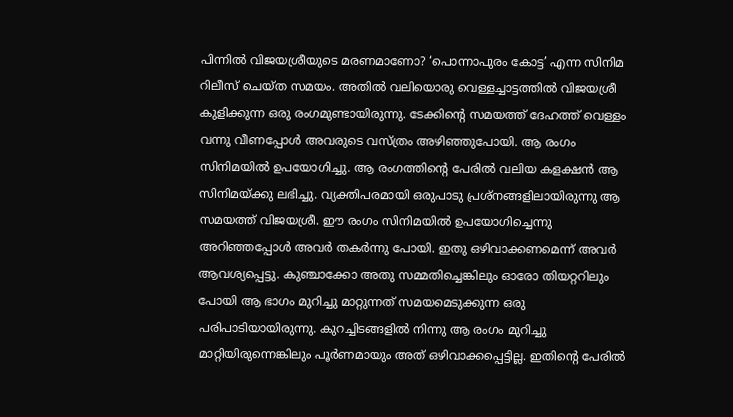പിന്നില്‍ വിജയശ്രീയുടെ മരണമാണോ? ‘പൊന്നാപുരം കോട്ട’ എന്ന സിനിമ റിലീസ് ചെയ്ത സമയം. അതിൽ വലിയൊരു വെള്ളച്ചാട്ടത്തിൽ വിജയശ്രീ കുളിക്കുന്ന ഒരു രംഗമുണ്ടായിരുന്നു. ടേക്കിന്റെ സമയത്ത് ദേഹത്ത് വെള്ളം വന്നു വീണപ്പോൾ അവരുടെ വസ്ത്രം അഴിഞ്ഞുപോയി. ആ രംഗം സിനിമയിൽ ഉപയോഗിച്ചു. ആ രംഗത്തിന്റെ പേരിൽ വലിയ കളക്ഷൻ ആ സിനിമയ്‌ക്കു ലഭിച്ചു. വ്യക്തിപരമായി ഒരുപാടു പ്രശ്നങ്ങളിലായിരുന്നു ആ സമയത്ത് വിജയശ്രീ. ഈ രംഗം സിനിമയിൽ ഉപയോഗിച്ചെന്നു അറിഞ്ഞപ്പോൾ അവർ തകർന്നു പോയി. ഇതു ഒഴിവാക്കണമെന്ന് അവർ ആവശ്യപ്പെട്ടു. കുഞ്ചാക്കോ അതു സമ്മതിച്ചെങ്കിലും ഓരോ തിയറ്ററിലും പോയി ആ ഭാഗം മുറിച്ചു മാറ്റുന്നത് സമയമെടുക്കുന്ന ഒരു പരിപാടിയായിരുന്നു. കുറച്ചിടങ്ങളിൽ നിന്നു ആ രംഗം മുറിച്ചു മാറ്റിയിരുന്നെങ്കിലും പൂർണമായും അത് ഒഴിവാക്കപ്പെട്ടില്ല. ഇതിന്റെ പേരിൽ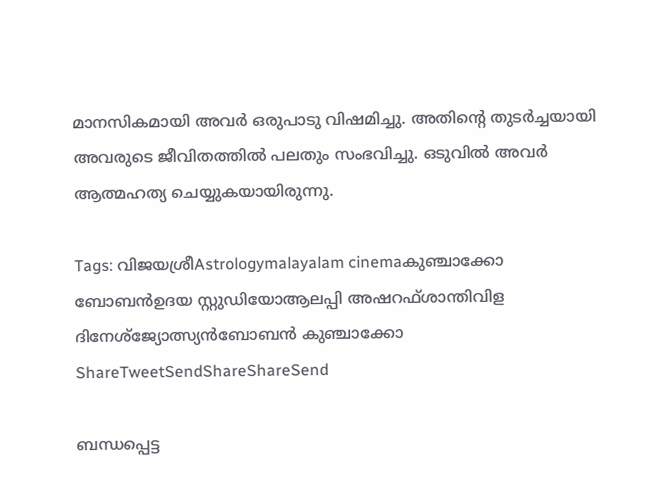മാനസികമായി അവർ ഒരുപാടു വിഷമിച്ചു. അതിന്റെ തുടർച്ചയായി അവരുടെ ജീവിതത്തിൽ പലതും സംഭവിച്ചു. ഒടുവിൽ അവർ ആത്മഹത്യ ചെയ്യുകയായിരുന്നു.

Tags: വിജയശ്രീAstrologymalayalam cinemaകുഞ്ചാക്കോ ബോബന്‍ഉദയ സ്റ്റുഡിയോആലപ്പി അഷറഫ്ശാന്തിവിള ദിനേശ്ജ്യോത്സ്യന്‍ബോബൻ കുഞ്ചാക്കോ
ShareTweetSendShareShareSend

ബന്ധപ്പെട്ട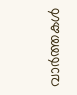വാര്‍ത്തകള്‍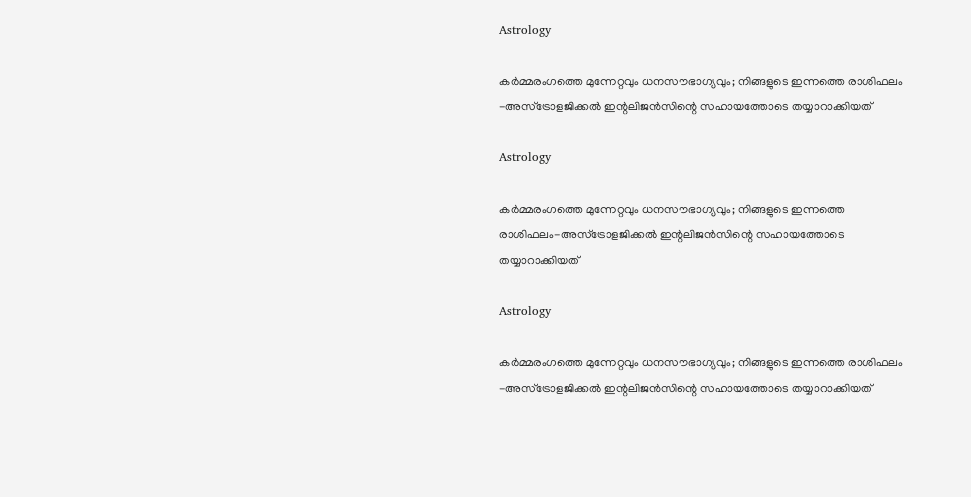Astrology

കർമ്മരംഗത്തെ മുന്നേറ്റവും ധനസൗഭാഗ്യവും; നിങ്ങളുടെ ഇന്നത്തെ രാശിഫലം -അസ്ട്രോളജിക്കൽ ഇന്റലിജൻസിന്റെ സഹായത്തോടെ തയ്യാറാക്കിയത്

Astrology

കർമ്മരംഗത്തെ മുന്നേറ്റവും ധനസൗഭാഗ്യവും; നിങ്ങളുടെ ഇന്നത്തെ രാശിഫലം-അസ്ട്രോളജിക്കൽ ഇന്റലിജൻസിന്റെ സഹായത്തോടെ തയ്യാറാക്കിയത്

Astrology

കർമ്മരംഗത്തെ മുന്നേറ്റവും ധനസൗഭാഗ്യവും; നിങ്ങളുടെ ഇന്നത്തെ രാശിഫലം -അസ്ട്രോളജിക്കൽ ഇന്റലിജൻസിന്റെ സഹായത്തോടെ തയ്യാറാക്കിയത്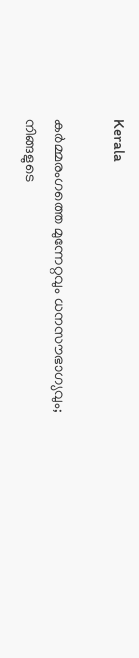Kerala

കർമ്മരംഗത്തെ മുന്നേറ്റവും ധനസൗഭാഗ്യവും; നിങ്ങളുടെ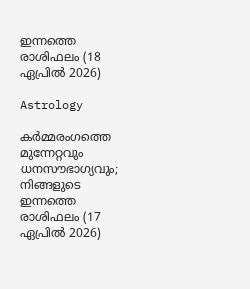ഇന്നത്തെ രാശിഫലം (18 ഏപ്രിൽ 2026)

Astrology

കർമ്മരംഗത്തെ മുന്നേറ്റവും ധനസൗഭാഗ്യവും; നിങ്ങളുടെ ഇന്നത്തെ രാശിഫലം (17 ഏപ്രിൽ 2026)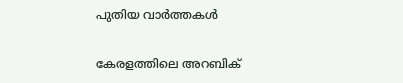പുതിയ വാര്‍ത്തകള്‍

കേരളത്തിലെ അറബിക്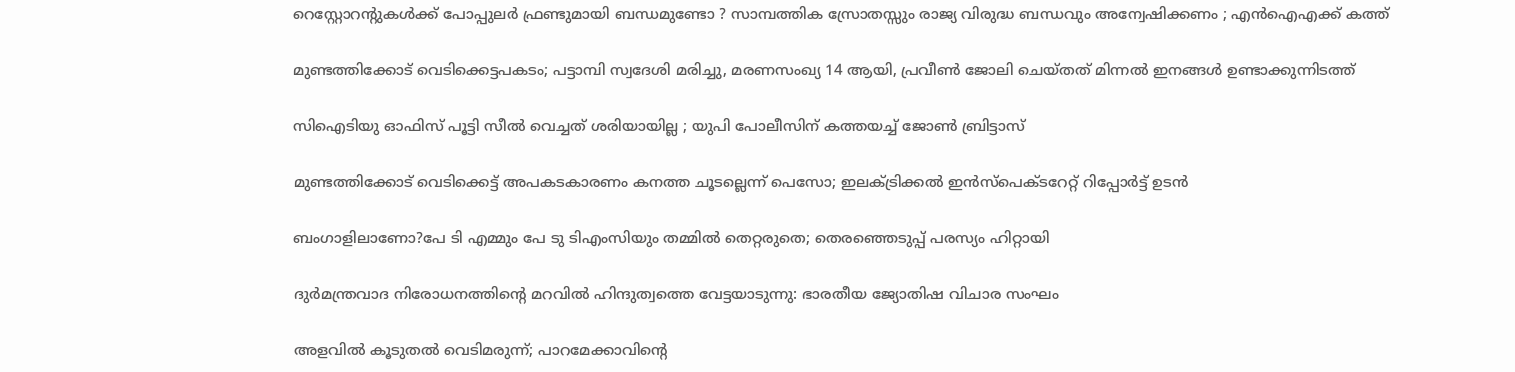റെസ്റ്റോറന്റുകൾക്ക് പോപ്പുലർ ഫ്രണ്ടുമായി ബന്ധമുണ്ടോ ? സാമ്പത്തിക സ്രോതസ്സും രാജ്യ വിരുദ്ധ ബന്ധവും അന്വേഷിക്കണം ; എൻഐഎക്ക് കത്ത്

മുണ്ടത്തിക്കോട് വെടിക്കെട്ടപകടം; പട്ടാമ്പി സ്വദേശി മരിച്ചു, മരണസംഖ്യ 14 ആയി, പ്രവീൺ ജോലി ചെയ്തത് മിന്നൽ ഇനങ്ങൾ ഉണ്ടാക്കുന്നിടത്ത്

സിഐടിയു ഓഫിസ് പൂട്ടി സീൽ വെച്ചത് ശരിയായില്ല ; യുപി പോലീസിന് കത്തയച്ച് ജോൺ ബ്രിട്ടാസ്

മുണ്ടത്തിക്കോട് വെടിക്കെട്ട് അപകടകാരണം കനത്ത ചൂടല്ലെന്ന് പെസോ; ഇലക്‌ട്രിക്കൽ ഇൻസ്‌പെക്‌ടറേറ്റ് റിപ്പോർട്ട് ഉടൻ

ബംഗാളിലാണോ?പേ ടി എമ്മും പേ ടു ടിഎംസിയും തമ്മിൽ തെറ്റരുതെ; തെരഞ്ഞെടുപ്പ് പരസ്യം ഹിറ്റായി

ദുര്‍മന്ത്രവാദ നിരോധനത്തിന്റെ മറവില്‍ ഹിന്ദുത്വത്തെ വേട്ടയാടുന്നു: ഭാരതീയ ജ്യോതിഷ വിചാര സംഘം

അളവിൽ കൂടുതൽ വെടിമരുന്ന്; പാറമേക്കാവിന്റെ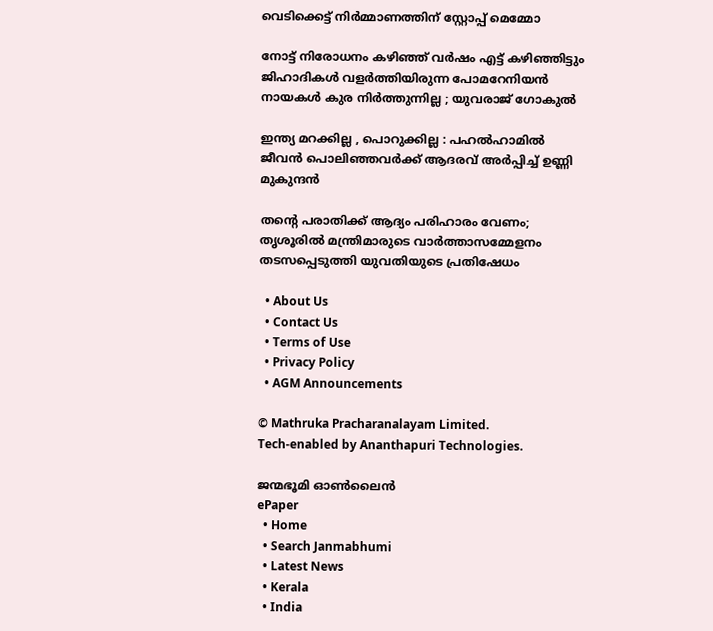വെടിക്കെട്ട് നിർമ്മാണത്തിന് സ്റ്റോപ്പ് മെമ്മോ

നോട്ട് നിരോധനം കഴിഞ്ഞ് വര്‍ഷം എട്ട് കഴിഞ്ഞിട്ടും ജിഹാദികള്‍ വളര്‍ത്തിയിരുന്ന പോമറേനിയന്‍ നായകള്‍ കുര നിർത്തുന്നില്ല ; യുവരാജ് ഗോകുൽ

ഇന്ത്യ മറക്കില്ല , പൊറുക്കില്ല : പഹൽഹാമിൽ ജീവൻ പൊലിഞ്ഞവർക്ക് ആദരവ് അർപ്പിച്ച് ഉണ്ണി മുകുന്ദൻ

തന്റെ പരാതിക്ക് ആദ്യം പരിഹാരം വേണം; തൃശൂരിൽ മന്ത്രിമാരുടെ വാർത്താസമ്മേളനം തടസപ്പെടുത്തി യുവതിയുടെ പ്രതിഷേധം

  • About Us
  • Contact Us
  • Terms of Use
  • Privacy Policy
  • AGM Announcements

© Mathruka Pracharanalayam Limited.
Tech-enabled by Ananthapuri Technologies.

ജന്മഭൂമി ഓണ്‍ലൈന്‍
ePaper
  • Home
  • Search Janmabhumi
  • Latest News
  • Kerala
  • India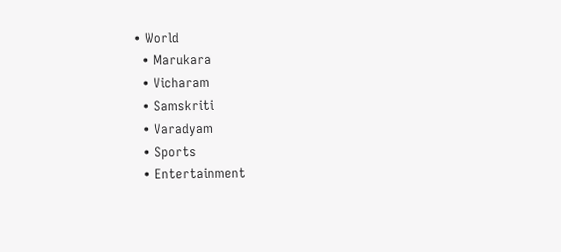• World
  • Marukara
  • Vicharam
  • Samskriti
  • Varadyam
  • Sports
  • Entertainment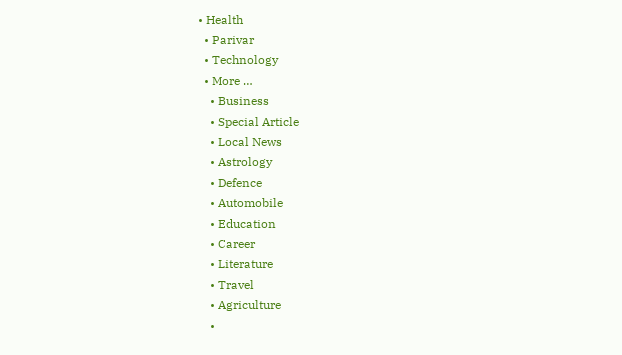• Health
  • Parivar
  • Technology
  • More …
    • Business
    • Special Article
    • Local News
    • Astrology
    • Defence
    • Automobile
    • Education
    • Career
    • Literature
    • Travel
    • Agriculture
    •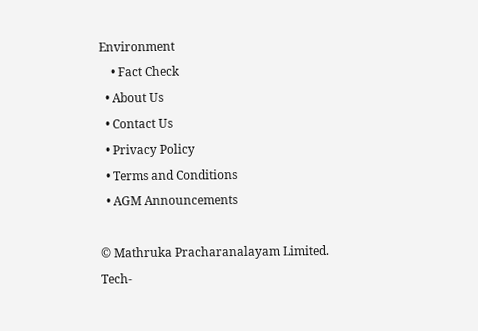Environment
    • Fact Check
  • About Us
  • Contact Us
  • Privacy Policy
  • Terms and Conditions
  • AGM Announcements

© Mathruka Pracharanalayam Limited.
Tech-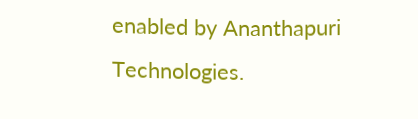enabled by Ananthapuri Technologies.